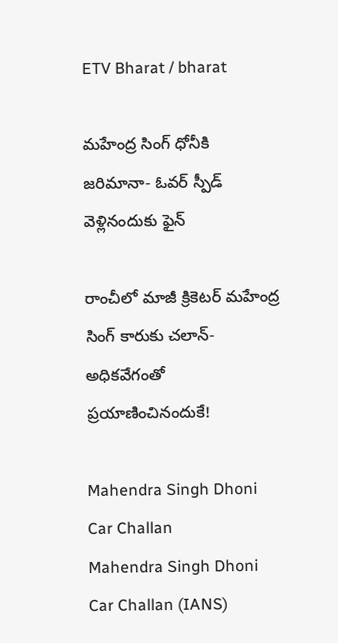ETV Bharat / bharat

మహేంద్ర సింగ్ ధోనీకి జరిమానా- ఓవర్ స్పీడ్ వెళ్లినందుకు ఫైన్

రాంచీలో మాజీ క్రికెటర్ మహేంద్ర సింగ్ కారుకు చలాన్- అధికవేగంతో ప్రయాణించినందుకే!

Mahendra Singh Dhoni Car Challan
Mahendra Singh Dhoni Car Challan (IANS)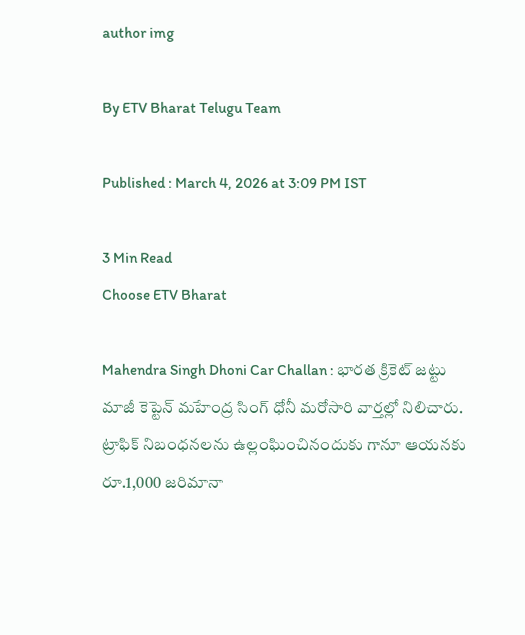author img

By ETV Bharat Telugu Team

Published : March 4, 2026 at 3:09 PM IST

3 Min Read
Choose ETV Bharat

Mahendra Singh Dhoni Car Challan : భారత క్రికెట్ జట్టు మాజీ కెప్టెన్ మహేంద్ర సింగ్ ధోనీ మరోసారి వార్తల్లో నిలిచారు. ట్రాఫిక్ నిబంధనలను ఉల్లంఘించినందుకు గానూ ఆయనకు రూ.1,000 జరిమానా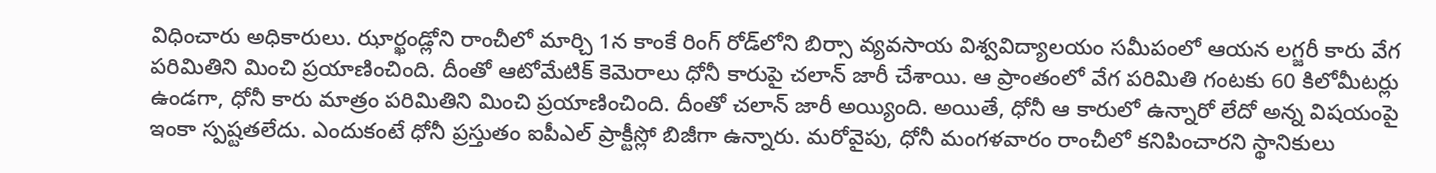విధించారు అధికారులు. ఝార్ఖండ్లోని రాంచీలో మార్చి 1న కాంకే రింగ్ రోడ్‌లోని బిర్సా వ్యవసాయ విశ్వవిద్యాలయం సమీపంలో ఆయన లగ్జరీ కారు వేగ పరిమితిని మించి ప్రయాణించింది. దీంతో ఆటోమేటిక్ కెమెరాలు ధోనీ కారుపై చలాన్ జారీ చేశాయి. ఆ ప్రాంతంలో వేగ పరిమితి గంటకు 60 కిలోమీటర్లు ఉండగా, ధోనీ కారు మాత్రం పరిమితిని మించి ప్రయాణించింది. దీంతో చలాన్ జారీ అయ్యింది. అయితే, ధోనీ ఆ కారులో ఉన్నారో లేదో అన్న విషయంపై ఇంకా స్పష్టతలేదు. ఎందుకంటే ధోనీ ప్రస్తుతం ఐపీఎల్ ప్రాక్టీస్లో బిజీగా ఉన్నారు. మరోవైపు, ధోనీ మంగళవారం రాంచీలో కనిపించారని స్థానికులు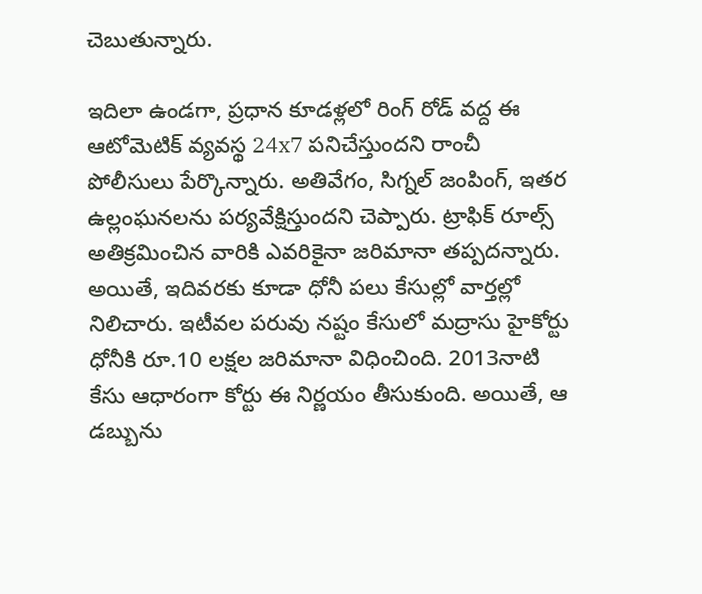చెబుతున్నారు.

ఇదిలా ఉండగా, ప్రధాన కూడళ్లలో రింగ్ రోడ్ వద్ద ఈ ఆటోమెటిక్ వ్యవస్థ 24x7 పనిచేస్తుందని రాంచీ పోలీసులు పేర్కొన్నారు. అతివేగం, సిగ్నల్ జంపింగ్, ఇతర ఉల్లంఘనలను పర్యవేక్షిస్తుందని చెప్పారు. ట్రాఫిక్ రూల్స్ అతిక్రమించిన వారికి ఎవరికైనా జరిమానా తప్పదన్నారు. అయితే, ఇదివరకు కూడా ధోనీ పలు కేసుల్లో వార్తల్లో నిలిచారు. ఇటీవల పరువు నష్టం కేసులో మద్రాసు హైకోర్టు ధోనీకి రూ.10 లక్షల జరిమానా విధించింది. 2013నాటి కేసు ఆధారంగా కోర్టు ఈ నిర్ణయం తీసుకుంది. అయితే, ఆ డబ్బును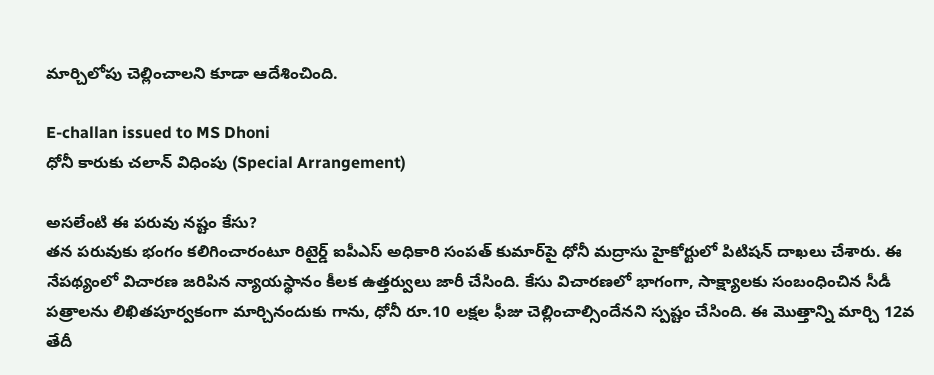మార్చిలోపు చెల్లించాలని కూడా ఆదేశించింది.

E-challan issued to MS Dhoni
ధోనీ కారుకు చలాన్ విధింపు (Special Arrangement)

అసలేంటి ఈ పరువు నష్టం కేసు?
తన పరువుకు భంగం కలిగించారంటూ రిటైర్డ్ ఐపీఎస్ అధికారి సంపత్ కుమార్‌పై ధోనీ మద్రాసు హైకోర్టులో పిటిషన్ దాఖలు చేశారు. ఈ నేపథ్యంలో విచారణ జరిపిన న్యాయస్థానం కీలక ఉత్తర్వులు జారీ చేసింది. కేసు విచారణలో భాగంగా, సాక్ష్యాలకు సంబంధించిన సీడీ పత్రాలను లిఖితపూర్వకంగా మార్చినందుకు గాను, ధోనీ రూ.10 లక్షల ఫీజు చెల్లించాల్సిందేనని స్పష్టం చేసింది. ఈ మొత్తాన్ని మార్చి 12వ తేదీ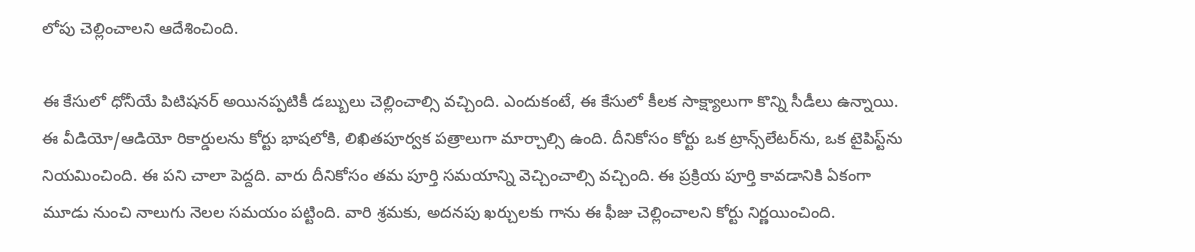లోపు చెల్లించాలని ఆదేశించింది.

ఈ కేసులో ధోనీయే పిటిషనర్ అయినప్పటికీ డబ్బులు చెల్లించాల్సి వచ్చింది. ఎందుకంటే, ఈ కేసులో కీలక సాక్ష్యాలుగా కొన్ని సీడీలు ఉన్నాయి. ఈ వీడియో/ఆడియో రికార్డులను కోర్టు భాషలోకి, లిఖితపూర్వక పత్రాలుగా మార్చాల్సి ఉంది. దీనికోసం కోర్టు ఒక ట్రాన్స్‌లేటర్‌ను, ఒక టైపిస్ట్‌ను నియమించింది. ఈ పని చాలా పెద్దది. వారు దీనికోసం తమ పూర్తి సమయాన్ని వెచ్చించాల్సి వచ్చింది. ఈ ప్రక్రియ పూర్తి కావడానికి ఏకంగా మూడు నుంచి నాలుగు నెలల సమయం పట్టింది. వారి శ్రమకు, అదనపు ఖర్చులకు గాను ఈ ఫీజు చెల్లించాలని కోర్టు నిర్ణయించింది.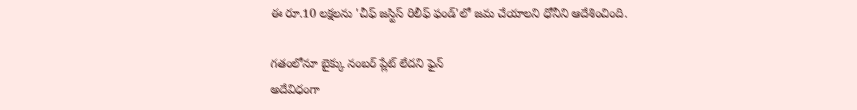ఈ రూ.10 లక్షలను 'చీఫ్ జస్టిస్ రిలీఫ్ ఫండ్'లో జమ చేయాలని ధోనీని ఆదేశించింది.

గతంలోనూ బైక్కు నంబర్ ప్లేట్ లేదని ఫైన్
అదేవిధంగా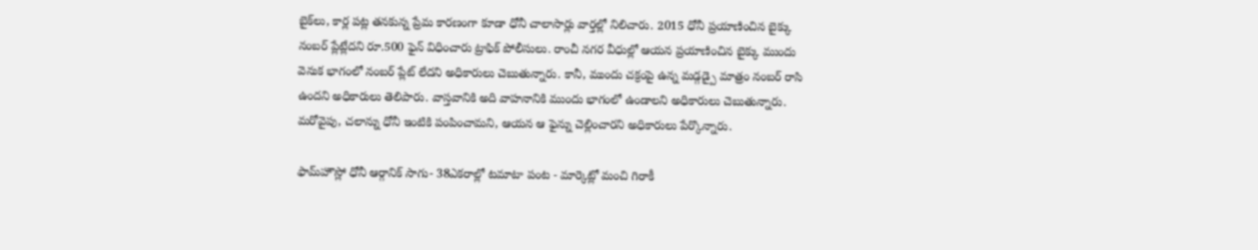బైక్‌లు, కార్ల పట్ల తనకున్న ప్రేమ కారణంగా కూడా ధోనీ చాలాసార్లు వార్తల్లో నిలిచారు. 2015 ధోనీ ప్రయాణించిన బైక్కు నంబర్ ప్లేట్లేదని రూ.500 ఫైన్ విధించారు ట్రాఫిక్ పోలీసులు. రాంచీ నగర వీధుల్లో ఆయన ప్రయాణించిన బైక్కు ముందు వెనుక భాగంలో నంబర్ ప్లేట్ లేదని అధికారులు చెబుతున్నారు. కానీ, ముందు చక్రంపై ఉన్న మడ్గడ్పై మాత్రం నంబర్ రాసి ఉందని అధికారులు తెలిపారు. వాస్తవానికి అది వాహనానికి ముందు భాగంలో ఉండాలని అధికారులు చెబుతున్నారు. మరోవైపు, చలాన్ను ధోనీ ఇంటికి పంపించామని, ఆయన ఆ ఫైన్ను చెల్లించారని అధికారులు పేర్కొన్నారు.

ఫామ్‌హౌస్లో ధోనీ ఆర్గానిక్ సాగు- 38ఎకరాల్లో టమాటా పంట - మార్కెట్లో మంచి గిరాకీ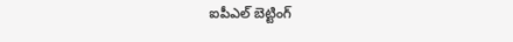ఐపీఎల్ బెట్టింగ్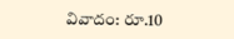వివాదం: రూ.10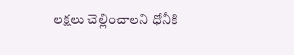లక్షలు చెల్లించాలని ధోనీకి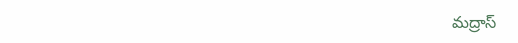మద్రాస్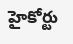హైకోర్టు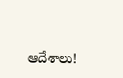ఆదేశాలు!